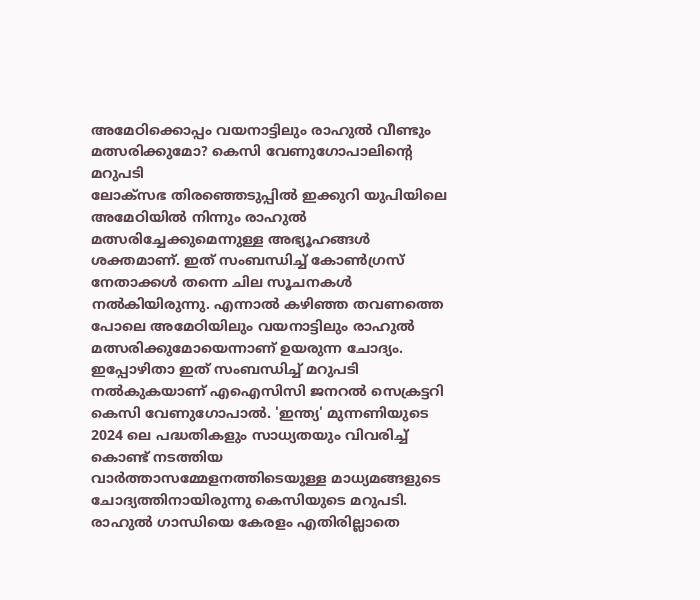അമേഠിക്കൊപ്പം വയനാട്ടിലും രാഹുൽ വീണ്ടും മത്സരിക്കുമോ? കെസി വേണുഗോപാലിന്റെ മറുപടി
ലോക്സഭ തിരഞ്ഞെടുപ്പിൽ ഇക്കുറി യുപിയിലെ അമേഠിയിൽ നിന്നും രാഹുൽ മത്സരിച്ചേക്കുമെന്നുള്ള അഭ്യൂഹങ്ങൾ ശക്തമാണ്. ഇത് സംബന്ധിച്ച് കോൺഗ്രസ് നേതാക്കൾ തന്നെ ചില സൂചനകൾ നൽകിയിരുന്നു. എന്നാൽ കഴിഞ്ഞ തവണത്തെ പോലെ അമേഠിയിലും വയനാട്ടിലും രാഹുൽ മത്സരിക്കുമോയെന്നാണ് ഉയരുന്ന ചോദ്യം. ഇപ്പോഴിതാ ഇത് സംബന്ധിച്ച് മറുപടി നൽകുകയാണ് എഐസിസി ജനറൽ സെക്രട്ടറി കെസി വേണുഗോപാൽ. 'ഇന്ത്യ' മുന്നണിയുടെ 2024 ലെ പദ്ധതികളും സാധ്യതയും വിവരിച്ച് കൊണ്ട് നടത്തിയ വാർത്താസമ്മേളനത്തിടെയുള്ള മാധ്യമങ്ങളുടെ ചോദ്യത്തിനായിരുന്നു കെസിയുടെ മറുപടി.
രാഹുൽ ഗാന്ധിയെ കേരളം എതിരില്ലാതെ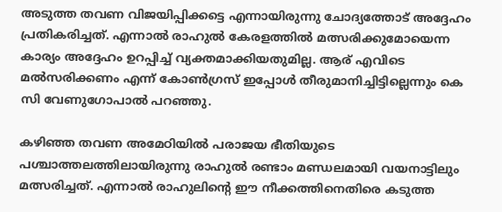അടുത്ത തവണ വിജയിപ്പിക്കട്ടെ എന്നായിരുന്നു ചോദ്യത്തോട് അദ്ദേഹം പ്രതികരിച്ചത്. എന്നാൽ രാഹുൽ കേരളത്തിൽ മത്സരിക്കുമോയെന്ന കാര്യം അദ്ദേഹം ഉറപ്പിച്ച് വ്യക്തമാക്കിയതുമില്ല. ആര് എവിടെ മൽസരിക്കണം എന്ന് കോൺഗ്രസ് ഇപ്പോൾ തീരുമാനിച്ചിട്ടില്ലെന്നും കെ സി വേണുഗോപാൽ പറഞ്ഞു.

കഴിഞ്ഞ തവണ അമേഠിയിൽ പരാജയ ഭീതിയുടെ പശ്ചാത്തലത്തിലായിരുന്നു രാഹുൽ രണ്ടാം മണ്ഡലമായി വയനാട്ടിലും മത്സരിച്ചത്. എന്നാൽ രാഹുലിന്റെ ഈ നീക്കത്തിനെതിരെ കടുത്ത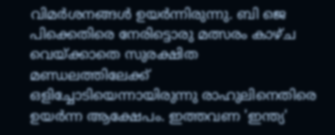വിമർശനങ്ങൾ ഉയർന്നിരുന്നു. ബി ജെ പിക്കെതിരെ നേരിട്ടൊരു മത്സരം കാഴ്ച വെയ്ക്കാതെ സുരക്ഷിത മണ്ഡലത്തിലേക്ക് ഒളിച്ചോടിയെന്നായിരുന്നു രാഹുലിനെതിരെ ഉയർന്ന ആക്ഷേപം. ഇത്തവണ 'ഇന്ത്യ'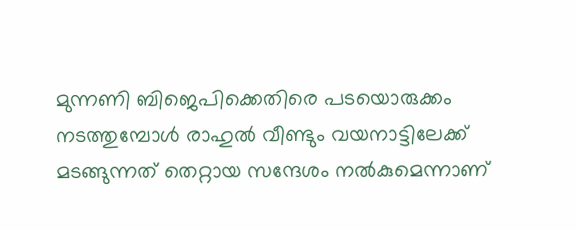മുന്നണി ബിജെപിക്കെതിരെ പടയൊരുക്കം നടത്തുമ്പോൾ രാഹുൽ വീണ്ടും വയനാട്ടിലേക്ക് മടങ്ങുന്നത് തെറ്റായ സന്ദേശം നൽകുമെന്നാണ്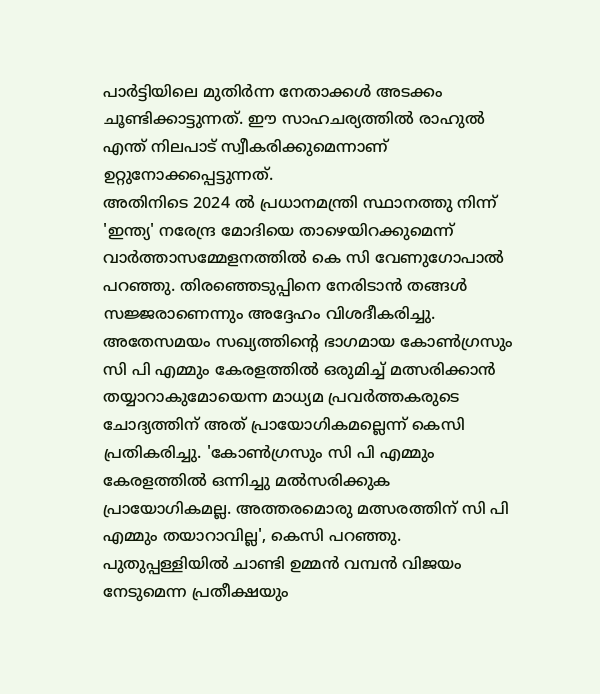പാർട്ടിയിലെ മുതിർന്ന നേതാക്കൾ അടക്കം ചൂണ്ടിക്കാട്ടുന്നത്. ഈ സാഹചര്യത്തിൽ രാഹുൽ എന്ത് നിലപാട് സ്വീകരിക്കുമെന്നാണ് ഉറ്റുനോക്കപ്പെട്ടുന്നത്.
അതിനിടെ 2024 ൽ പ്രധാനമന്ത്രി സ്ഥാനത്തു നിന്ന് 'ഇന്ത്യ' നരേന്ദ്ര മോദിയെ താഴെയിറക്കുമെന്ന് വാർത്താസമ്മേളനത്തിൽ കെ സി വേണുഗോപാൽ പറഞ്ഞു. തിരഞ്ഞെടുപ്പിനെ നേരിടാൻ തങ്ങൾ സജ്ജരാണെന്നും അദ്ദേഹം വിശദീകരിച്ചു. അതേസമയം സഖ്യത്തിന്റെ ഭാഗമായ കോൺഗ്രസും സി പി എമ്മും കേരളത്തിൽ ഒരുമിച്ച് മത്സരിക്കാൻ തയ്യാറാകുമോയെന്ന മാധ്യമ പ്രവർത്തകരുടെ ചോദ്യത്തിന് അത് പ്രായോഗികമല്ലെന്ന് കെസി പ്രതികരിച്ചു. 'കോൺഗ്രസും സി പി എമ്മും കേരളത്തിൽ ഒന്നിച്ചു മൽസരിക്കുക പ്രായോഗികമല്ല. അത്തരമൊരു മത്സരത്തിന് സി പി എമ്മും തയാറാവില്ല', കെസി പറഞ്ഞു. പുതുപ്പള്ളിയിൽ ചാണ്ടി ഉമ്മൻ വമ്പൻ വിജയം നേടുമെന്ന പ്രതീക്ഷയും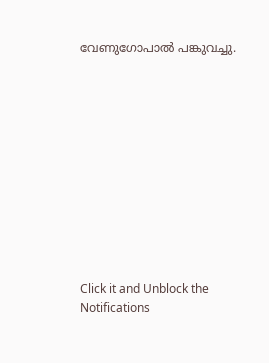വേണുഗോപാൽ പങ്കുവച്ചു.












Click it and Unblock the Notifications